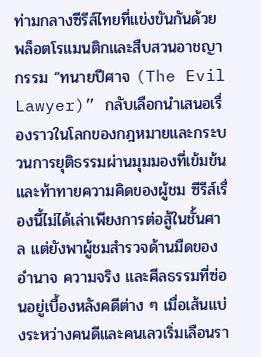ท่ามกลางซีรีส์ไทยที่แข่งขันกันด้วยพล็อตโรแมนติกและสืบสวนอาชญากรรม “ทนายปีศาจ (The Evil Lawyer)” กลับเลือกนำเสนอเรื่องราวในโลกของกฎหมายและกระบวนการยุติธรรมผ่านมุมมองที่เข้มข้นและท้าทายความคิดของผู้ชม ซีรีส์เรื่องนี้ไม่ได้เล่าเพียงการต่อสู้ในชั้นศาล แต่ยังพาผู้ชมสำรวจด้านมืดของอำนาจ ความจริง และศีลธรรมที่ซ่อนอยู่เบื้องหลังคดีต่าง ๆ เมื่อเส้นแบ่งระหว่างคนดีและคนเลวเริ่มเลือนรา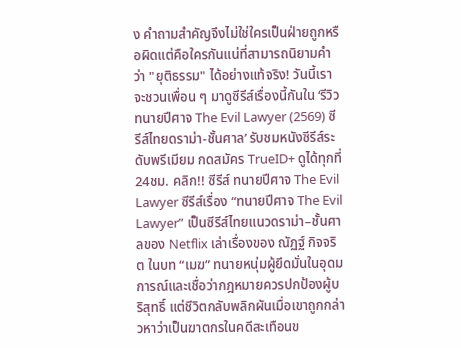ง คำถามสำคัญจึงไม่ใช่ใครเป็นฝ่ายถูกหรือผิดแต่คือใครกันแน่ที่สามารถนิยามคำว่า "ยุติธรรม" ได้อย่างแท้จริง! วันนี้เราจะชวนเพื่อน ๆ มาดูซีรีส์เรื่องนี้กันใน ‘รีวิวทนายปีศาจ The Evil Lawyer (2569) ซีรีส์ไทยดราม่า-ชั้นศาล’ รับชมหนังซีรีส์ระดับพรีเมียม กดสมัคร TrueID+ ดูได้ทุกที่ 24ชม. คลิก!! ซีรีส์ ทนายปีศาจ The Evil Lawyer ซีรีส์เรื่อง “ทนายปีศาจ The Evil Lawyer” เป็นซีรีส์ไทยแนวดราม่า–ชั้นศาลของ Netflix เล่าเรื่องของ ณัฏฐ์ กิจจริต ในบท “เมฆ” ทนายหนุ่มผู้ยึดมั่นในอุดมการณ์และเชื่อว่ากฎหมายควรปกป้องผู้บริสุทธิ์ แต่ชีวิตกลับพลิกผันเมื่อเขาถูกกล่าวหาว่าเป็นฆาตกรในคดีสะเทือนข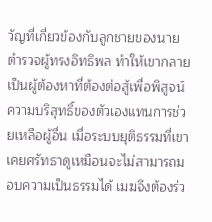วัญที่เกี่ยวข้องกับลูกชายของนายตำรวจผู้ทรงอิทธิพล ทำให้เขากลายเป็นผู้ต้องหาที่ต้องต่อสู้เพื่อพิสูจน์ความบริสุทธิ์ของตัวเองแทนการช่วยเหลือผู้อื่น เมื่อระบบยุติธรรมที่เขาเคยศรัทธาดูเหมือนจะไม่สามารถมอบความเป็นธรรมได้ เมฆจึงต้องร่ว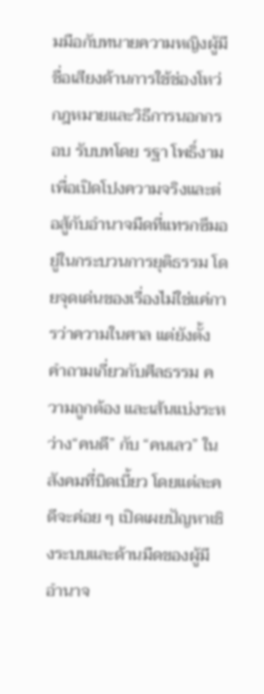มมือกับทนายความหญิงผู้มีชื่อเสียงด้านการใช้ช่องโหว่กฎหมายและวิธีการนอกกรอบ รับบทโดย รฐา โพธิ์งาม เพื่อเปิดโปงความจริงและต่อสู้กับอำนาจมืดที่แทรกซึมอยู่ในกระบวนการยุติธรรม โดยจุดเด่นของเรื่องไม่ใช่แค่การว่าความในศาล แต่ยังตั้งคำถามเกี่ยวกับศีลธรรม ความถูกต้อง และเส้นแบ่งระหว่าง“คนดี” กับ “คนเลว” ในสังคมที่บิดเบี้ยว โดยแต่ละคดีจะค่อย ๆ เปิดเผยปัญหาเชิงระบบและด้านมืดของผู้มีอำนาจ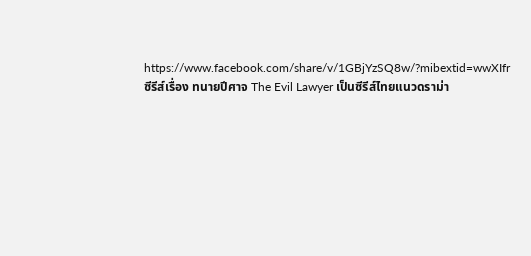https://www.facebook.com/share/v/1GBjYzSQ8w/?mibextid=wwXIfr ซีรีส์เรื่อง ทนายปีศาจ The Evil Lawyer เป็นซีรีส์ไทยแนวดราม่า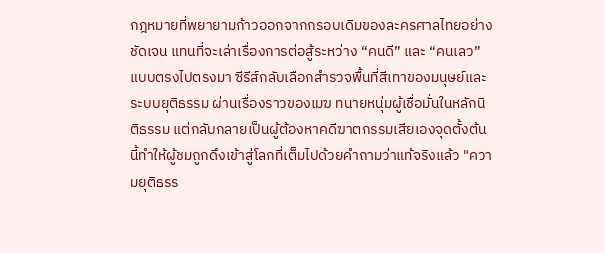กฎหมายที่พยายามก้าวออกจากกรอบเดิมของละครศาลไทยอย่างชัดเจน แทนที่จะเล่าเรื่องการต่อสู้ระหว่าง “คนดี” และ “คนเลว” แบบตรงไปตรงมา ซีรีส์กลับเลือกสำรวจพื้นที่สีเทาของมนุษย์และระบบยุติธรรม ผ่านเรื่องราวของเมฆ ทนายหนุ่มผู้เชื่อมั่นในหลักนิติธรรม แต่กลับกลายเป็นผู้ต้องหาคดีฆาตกรรมเสียเองจุดตั้งต้นนี้ทำให้ผู้ชมถูกดึงเข้าสู่โลกที่เต็มไปด้วยคำถามว่าแท้จริงแล้ว "ความยุติธรร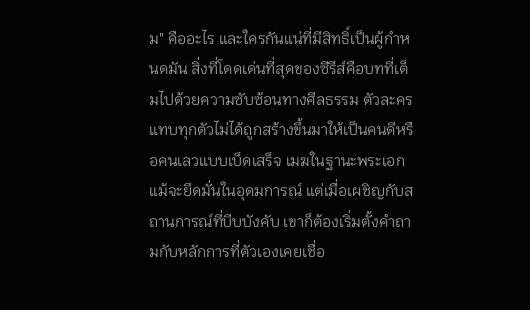ม" คืออะไร และใครกันแน่ที่มีสิทธิ์เป็นผู้กำหนดมัน สิ่งที่โดดเด่นที่สุดของซีรีส์คือบทที่เต็มไปด้วยความซับซ้อนทางศีลธรรม ตัวละครแทบทุกตัวไม่ได้ถูกสร้างขึ้นมาให้เป็นคนดีหรือคนเลวแบบเบ็ดเสร็จ เมฆในฐานะพระเอกแม้จะยึดมั่นในอุดมการณ์ แต่เมื่อเผชิญกับสถานการณ์ที่บีบบังคับ เขาก็ต้องเริ่มตั้งคำถามกับหลักการที่ตัวเองเคยเชื่อ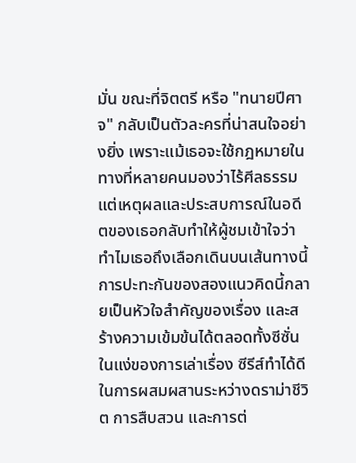มั่น ขณะที่จิตตรี หรือ "ทนายปีศาจ" กลับเป็นตัวละครที่น่าสนใจอย่างยิ่ง เพราะแม้เธอจะใช้กฎหมายในทางที่หลายคนมองว่าไร้ศีลธรรม แต่เหตุผลและประสบการณ์ในอดีตของเธอกลับทำให้ผู้ชมเข้าใจว่าทำไมเธอถึงเลือกเดินบนเส้นทางนี้ การปะทะกันของสองแนวคิดนี้กลายเป็นหัวใจสำคัญของเรื่อง และสร้างความเข้มข้นได้ตลอดทั้งซีซั่น ในแง่ของการเล่าเรื่อง ซีรีส์ทำได้ดีในการผสมผสานระหว่างดราม่าชีวิต การสืบสวน และการต่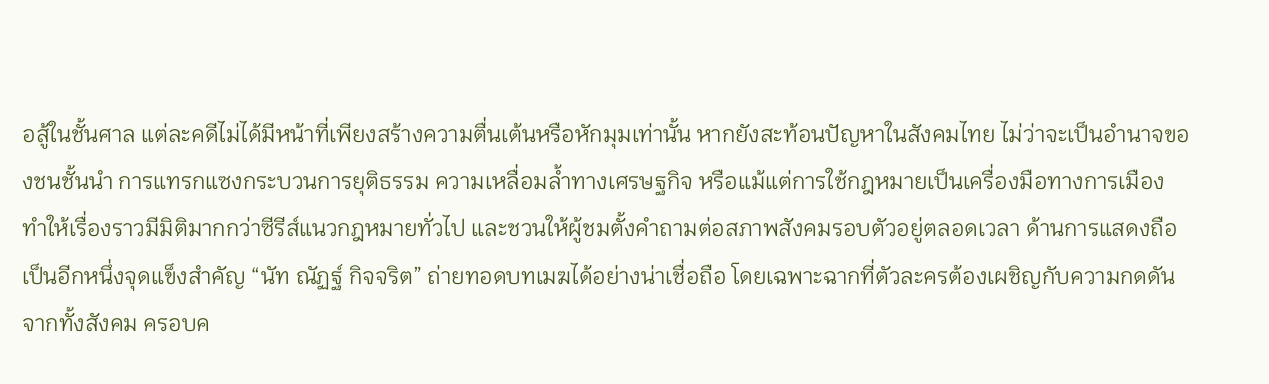อสู้ในชั้นศาล แต่ละคดีไม่ได้มีหน้าที่เพียงสร้างความตื่นเต้นหรือหักมุมเท่านั้น หากยังสะท้อนปัญหาในสังคมไทย ไม่ว่าจะเป็นอำนาจของชนชั้นนำ การแทรกแซงกระบวนการยุติธรรม ความเหลื่อมล้ำทางเศรษฐกิจ หรือแม้แต่การใช้กฎหมายเป็นเครื่องมือทางการเมือง ทำให้เรื่องราวมีมิติมากกว่าซีรีส์แนวกฎหมายทั่วไป และชวนให้ผู้ชมตั้งคำถามต่อสภาพสังคมรอบตัวอยู่ตลอดเวลา ด้านการแสดงถือเป็นอีกหนึ่งจุดแข็งสำคัญ “นัท ณัฏฐ์ กิจจริต” ถ่ายทอดบทเมฆได้อย่างน่าเชื่อถือ โดยเฉพาะฉากที่ตัวละครต้องเผชิญกับความกดดันจากทั้งสังคม ครอบค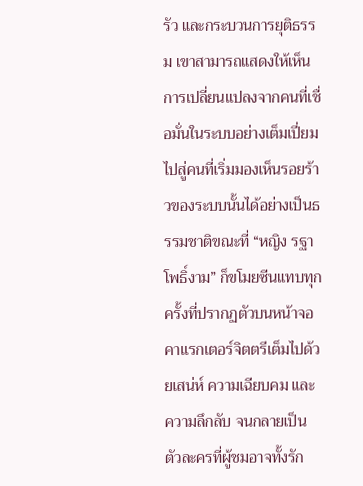รัว และกระบวนการยุติธรรม เขาสามารถแสดงให้เห็นการเปลี่ยนแปลงจากคนที่เชื่อมั่นในระบบอย่างเต็มเปี่ยม ไปสู่คนที่เริ่มมองเห็นรอยร้าวของระบบนั้นได้อย่างเป็นธรรมชาติขณะที่ “หญิง รฐา โพธิ์งาม” ก็ขโมยซีนแทบทุกครั้งที่ปรากฏตัวบนหน้าจอ คาแรกเตอร์จิตตรีเต็มไปด้วยเสน่ห์ ความเฉียบคม และความลึกลับ จนกลายเป็นตัวละครที่ผู้ชมอาจทั้งรัก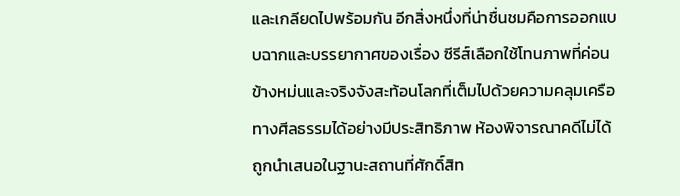และเกลียดไปพร้อมกัน อีกสิ่งหนึ่งที่น่าชื่นชมคือการออกแบบฉากและบรรยากาศของเรื่อง ซีรีส์เลือกใช้โทนภาพที่ค่อนข้างหม่นและจริงจังสะท้อนโลกที่เต็มไปด้วยความคลุมเครือทางศีลธรรมได้อย่างมีประสิทธิภาพ ห้องพิจารณาคดีไม่ได้ถูกนำเสนอในฐานะสถานที่ศักดิ์สิท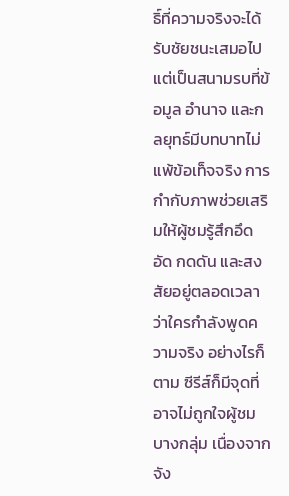ธิ์ที่ความจริงจะได้รับชัยชนะเสมอไป แต่เป็นสนามรบที่ข้อมูล อำนาจ และกลยุทธ์มีบทบาทไม่แพ้ข้อเท็จจริง การกำกับภาพช่วยเสริมให้ผู้ชมรู้สึกอึดอัด กดดัน และสงสัยอยู่ตลอดเวลาว่าใครกำลังพูดความจริง อย่างไรก็ตาม ซีรีส์ก็มีจุดที่อาจไม่ถูกใจผู้ชมบางกลุ่ม เนื่องจากจัง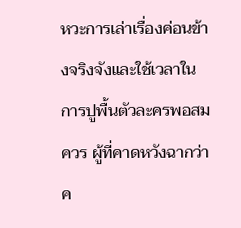หวะการเล่าเรื่องค่อนข้างจริงจังและใช้เวลาในการปูพื้นตัวละครพอสมควร ผู้ที่คาดหวังฉากว่าค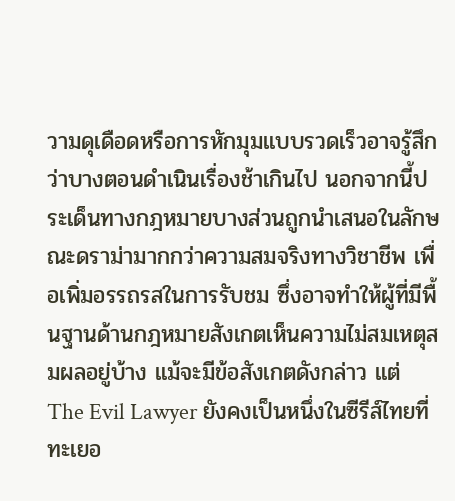วามดุเดือดหรือการหักมุมแบบรวดเร็วอาจรู้สึกว่าบางตอนดำเนินเรื่องช้าเกินไป นอกจากนี้ประเด็นทางกฎหมายบางส่วนถูกนำเสนอในลักษณะดราม่ามากกว่าความสมจริงทางวิชาชีพ เพื่อเพิ่มอรรถรสในการรับชม ซึ่งอาจทำให้ผู้ที่มีพื้นฐานด้านกฎหมายสังเกตเห็นความไม่สมเหตุสมผลอยู่บ้าง แม้จะมีข้อสังเกตดังกล่าว แต่ The Evil Lawyer ยังคงเป็นหนึ่งในซีรีส์ไทยที่ทะเยอ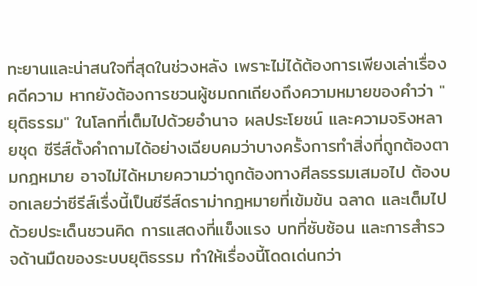ทะยานและน่าสนใจที่สุดในช่วงหลัง เพราะไม่ได้ต้องการเพียงเล่าเรื่องคดีความ หากยังต้องการชวนผู้ชมถกเถียงถึงความหมายของคำว่า "ยุติธรรม" ในโลกที่เต็มไปด้วยอำนาจ ผลประโยชน์ และความจริงหลายชุด ซีรีส์ตั้งคำถามได้อย่างเฉียบคมว่าบางครั้งการทำสิ่งที่ถูกต้องตามกฎหมาย อาจไม่ได้หมายความว่าถูกต้องทางศีลธรรมเสมอไป ต้องบอกเลยว่าซีรีส์เรื่งนี้เป็นซีรีส์ดราม่ากฎหมายที่เข้มข้น ฉลาด และเต็มไปด้วยประเด็นชวนคิด การแสดงที่แข็งแรง บทที่ซับซ้อน และการสำรวจด้านมืดของระบบยุติธรรม ทำให้เรื่องนี้โดดเด่นกว่า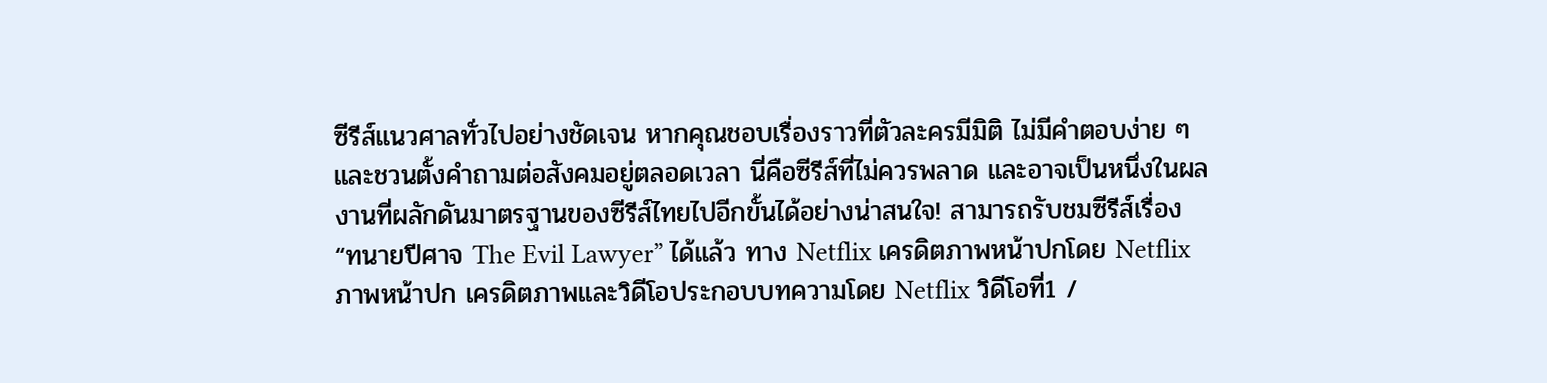ซีรีส์แนวศาลทั่วไปอย่างชัดเจน หากคุณชอบเรื่องราวที่ตัวละครมีมิติ ไม่มีคำตอบง่าย ๆ และชวนตั้งคำถามต่อสังคมอยู่ตลอดเวลา นี่คือซีรีส์ที่ไม่ควรพลาด และอาจเป็นหนึ่งในผลงานที่ผลักดันมาตรฐานของซีรีส์ไทยไปอีกขั้นได้อย่างน่าสนใจ! สามารถรับชมซีรีส์เรื่อง “ทนายปีศาจ The Evil Lawyer” ได้แล้ว ทาง Netflix เครดิตภาพหน้าปกโดย Netflix ภาพหน้าปก เครดิตภาพและวิดีโอประกอบบทความโดย Netflix วิดีโอที่1 /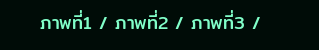ภาพที่1 / ภาพที่2 / ภาพที่3 /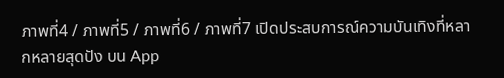ภาพที่4 / ภาพที่5 / ภาพที่6 / ภาพที่7 เปิดประสบการณ์ความบันเทิงที่หลากหลายสุดปัง บน App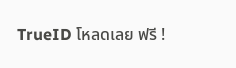TrueID โหลดเลย ฟรี !